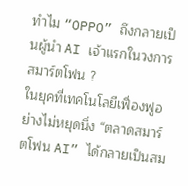ทำไม “OPPO” ถึงกลายเป็นผู้นำ AI เจ้าแรกในวงการสมาร์ตโฟน ?
ในยุคที่เทคโนโลยีเฟื่องฟูอย่างไม่หยุดนิ่ง “ตลาดสมาร์ตโฟน AI” ได้กลายเป็นสม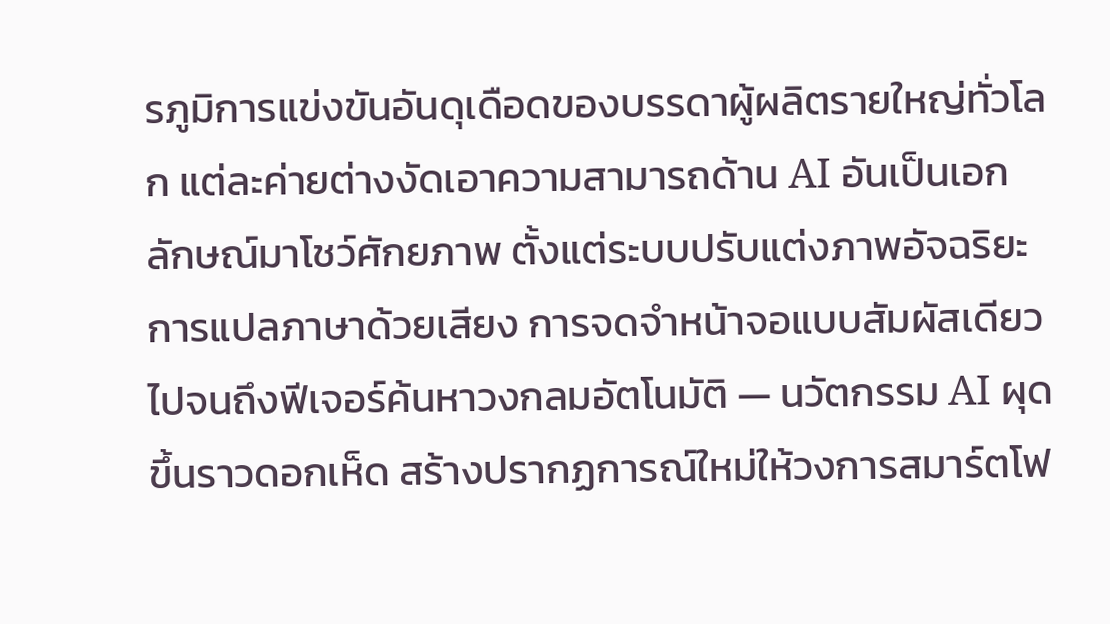รภูมิการแข่งขันอันดุเดือดของบรรดาผู้ผลิตรายใหญ่ทั่วโลก แต่ละค่ายต่างงัดเอาความสามารถด้าน AI อันเป็นเอกลักษณ์มาโชว์ศักยภาพ ตั้งแต่ระบบปรับแต่งภาพอัจฉริยะ การแปลภาษาด้วยเสียง การจดจำหน้าจอแบบสัมผัสเดียว ไปจนถึงฟีเจอร์ค้นหาวงกลมอัตโนมัติ — นวัตกรรม AI ผุดขึ้นราวดอกเห็ด สร้างปรากฏการณ์ใหม่ให้วงการสมาร์ตโฟ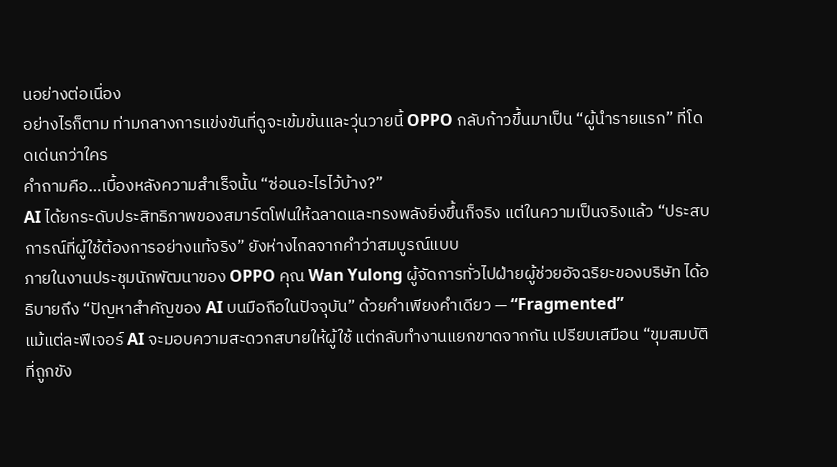นอย่างต่อเนื่อง
อย่างไรก็ตาม ท่ามกลางการแข่งขันที่ดูจะเข้มข้นและวุ่นวายนี้ OPPO กลับก้าวขึ้นมาเป็น “ผู้นำรายแรก” ที่โดดเด่นกว่าใคร
คำถามคือ…เบื้องหลังความสำเร็จนั้น “ซ่อนอะไรไว้บ้าง?”
AI ได้ยกระดับประสิทธิภาพของสมาร์ตโฟนให้ฉลาดและทรงพลังยิ่งขึ้นก็จริง แต่ในความเป็นจริงแล้ว “ประสบการณ์ที่ผู้ใช้ต้องการอย่างแท้จริง” ยังห่างไกลจากคำว่าสมบูรณ์แบบ
ภายในงานประชุมนักพัฒนาของ OPPO คุณ Wan Yulong ผู้จัดการทั่วไปฝ่ายผู้ช่วยอัจฉริยะของบริษัท ได้อธิบายถึง “ปัญหาสำคัญของ AI บนมือถือในปัจจุบัน” ด้วยคำเพียงคำเดียว — “Fragmented”
แม้แต่ละฟีเจอร์ AI จะมอบความสะดวกสบายให้ผู้ใช้ แต่กลับทำงานแยกขาดจากกัน เปรียบเสมือน “ขุมสมบัติที่ถูกขัง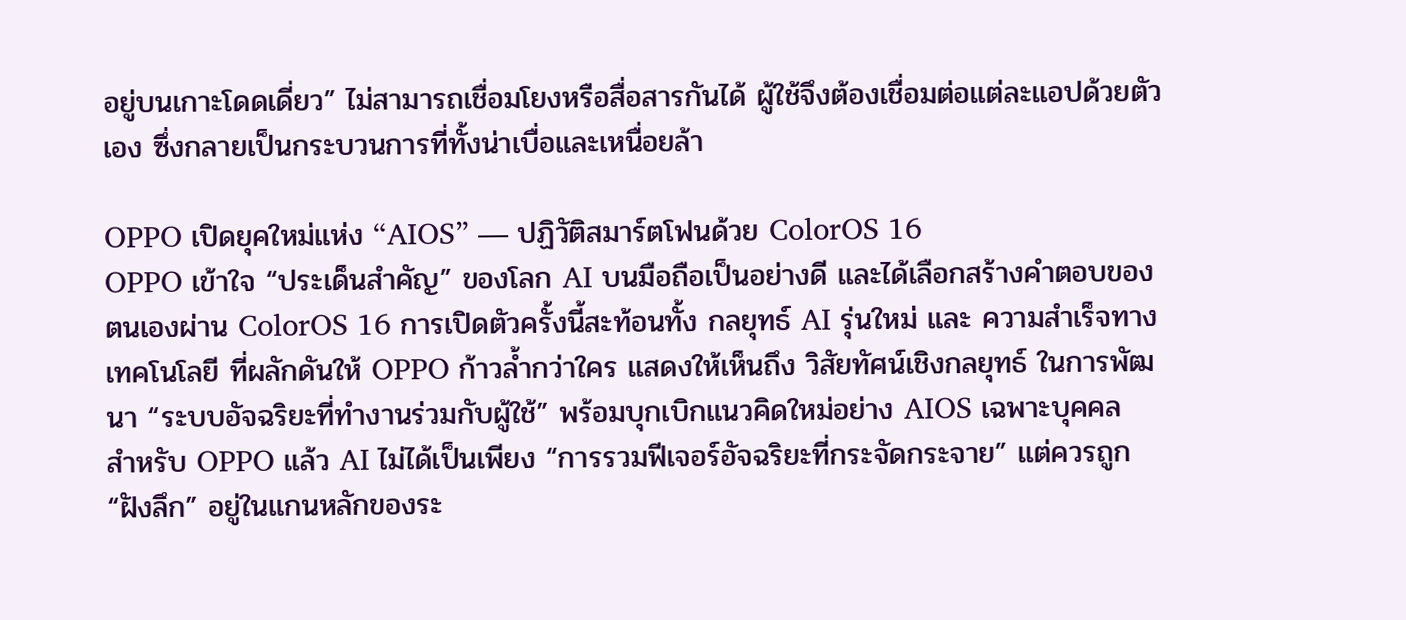อยู่บนเกาะโดดเดี่ยว” ไม่สามารถเชื่อมโยงหรือสื่อสารกันได้ ผู้ใช้จึงต้องเชื่อมต่อแต่ละแอปด้วยตัวเอง ซึ่งกลายเป็นกระบวนการที่ทั้งน่าเบื่อและเหนื่อยล้า

OPPO เปิดยุคใหม่แห่ง “AIOS” — ปฏิวัติสมาร์ตโฟนด้วย ColorOS 16
OPPO เข้าใจ “ประเด็นสำคัญ” ของโลก AI บนมือถือเป็นอย่างดี และได้เลือกสร้างคำตอบของตนเองผ่าน ColorOS 16 การเปิดตัวครั้งนี้สะท้อนทั้ง กลยุทธ์ AI รุ่นใหม่ และ ความสำเร็จทางเทคโนโลยี ที่ผลักดันให้ OPPO ก้าวล้ำกว่าใคร แสดงให้เห็นถึง วิสัยทัศน์เชิงกลยุทธ์ ในการพัฒนา “ระบบอัจฉริยะที่ทำงานร่วมกับผู้ใช้” พร้อมบุกเบิกแนวคิดใหม่อย่าง AIOS เฉพาะบุคคล
สำหรับ OPPO แล้ว AI ไม่ได้เป็นเพียง “การรวมฟีเจอร์อัจฉริยะที่กระจัดกระจาย” แต่ควรถูก “ฝังลึก” อยู่ในแกนหลักของระ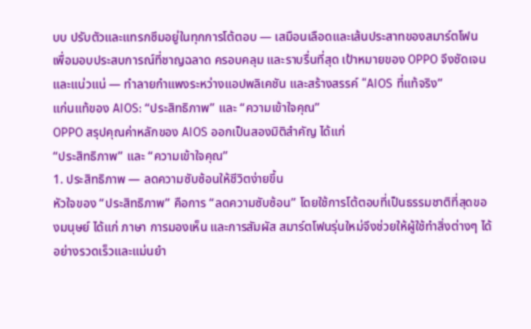บบ ปรับตัวและแทรกซึมอยู่ในทุกการโต้ตอบ — เสมือนเลือดและเส้นประสาทของสมาร์ตโฟน เพื่อมอบประสบการณ์ที่ชาญฉลาด ครอบคลุม และราบรื่นที่สุด เป้าหมายของ OPPO จึงชัดเจนและแน่วแน่ — ทำลายกำแพงระหว่างแอปพลิเคชัน และสร้างสรรค์ “AIOS ที่แท้จริง”
แก่นแท้ของ AIOS: “ประสิทธิภาพ” และ “ความเข้าใจคุณ”
OPPO สรุปคุณค่าหลักของ AIOS ออกเป็นสองมิติสำคัญ ได้แก่
“ประสิทธิภาพ” และ “ความเข้าใจคุณ”
1. ประสิทธิภาพ — ลดความซับซ้อนให้ชีวิตง่ายขึ้น
หัวใจของ “ประสิทธิภาพ” คือการ “ลดความซับซ้อน” โดยใช้การโต้ตอบที่เป็นธรรมชาติที่สุดของมนุษย์ ได้แก่ ภาษา การมองเห็น และการสัมผัส สมาร์ตโฟนรุ่นใหม่จึงช่วยให้ผู้ใช้ทำสิ่งต่างๆ ได้อย่างรวดเร็วและแม่นยำ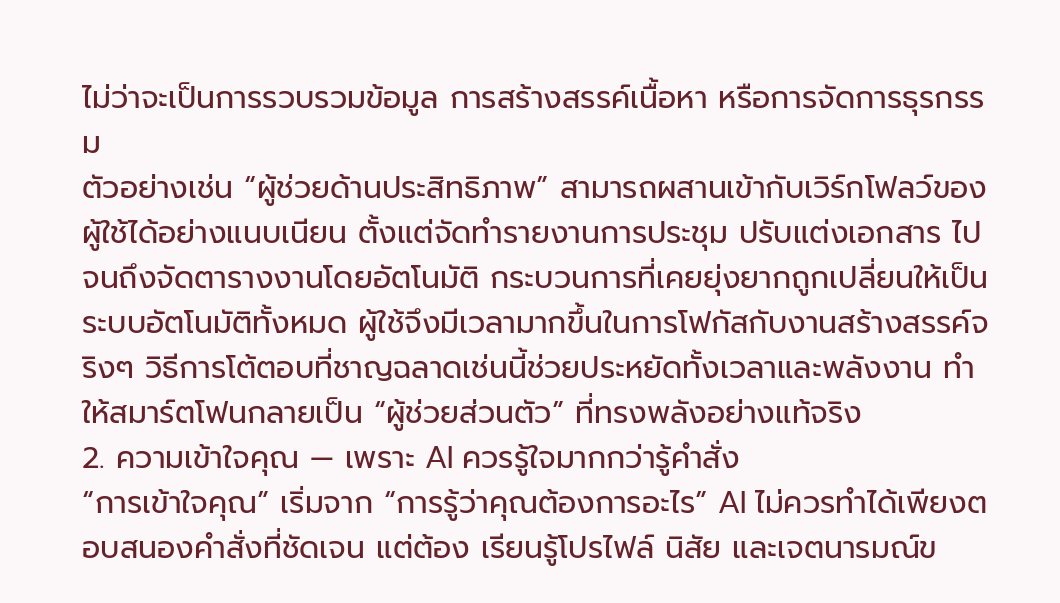ไม่ว่าจะเป็นการรวบรวมข้อมูล การสร้างสรรค์เนื้อหา หรือการจัดการธุรกรรม
ตัวอย่างเช่น “ผู้ช่วยด้านประสิทธิภาพ” สามารถผสานเข้ากับเวิร์กโฟลว์ของผู้ใช้ได้อย่างแนบเนียน ตั้งแต่จัดทำรายงานการประชุม ปรับแต่งเอกสาร ไปจนถึงจัดตารางงานโดยอัตโนมัติ กระบวนการที่เคยยุ่งยากถูกเปลี่ยนให้เป็นระบบอัตโนมัติทั้งหมด ผู้ใช้จึงมีเวลามากขึ้นในการโฟกัสกับงานสร้างสรรค์จริงๆ วิธีการโต้ตอบที่ชาญฉลาดเช่นนี้ช่วยประหยัดทั้งเวลาและพลังงาน ทำให้สมาร์ตโฟนกลายเป็น “ผู้ช่วยส่วนตัว” ที่ทรงพลังอย่างแท้จริง
2. ความเข้าใจคุณ — เพราะ AI ควรรู้ใจมากกว่ารู้คำสั่ง
“การเข้าใจคุณ” เริ่มจาก “การรู้ว่าคุณต้องการอะไร” AI ไม่ควรทำได้เพียงตอบสนองคำสั่งที่ชัดเจน แต่ต้อง เรียนรู้โปรไฟล์ นิสัย และเจตนารมณ์ข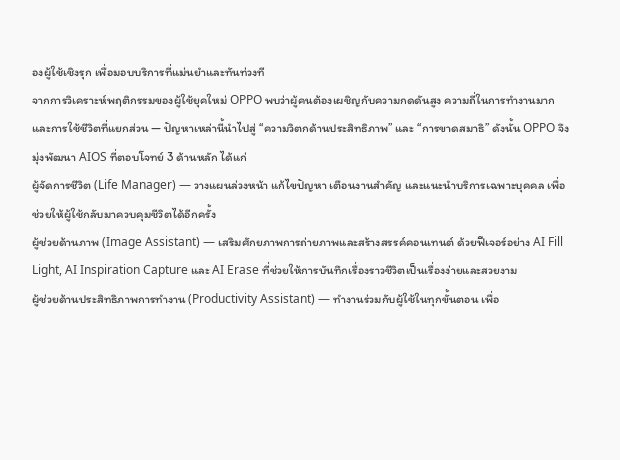องผู้ใช้เชิงรุก เพื่อมอบบริการที่แม่นยำและทันท่วงที
จากการวิเคราะห์พฤติกรรมของผู้ใช้ยุคใหม่ OPPO พบว่าผู้คนต้องเผชิญกับความกดดันสูง ความถี่ในการทำงานมาก และการใช้ชีวิตที่แยกส่วน — ปัญหาเหล่านี้นำไปสู่ “ความวิตกด้านประสิทธิภาพ” และ “การขาดสมาธิ” ดังนั้น OPPO จึงมุ่งพัฒนา AIOS ที่ตอบโจทย์ 3 ด้านหลัก ได้แก่
ผู้จัดการชีวิต (Life Manager) — วางแผนล่วงหน้า แก้ไขปัญหา เตือนงานสำคัญ และแนะนำบริการเฉพาะบุคคล เพื่อช่วยให้ผู้ใช้กลับมาควบคุมชีวิตได้อีกครั้ง
ผู้ช่วยด้านภาพ (Image Assistant) — เสริมศักยภาพการถ่ายภาพและสร้างสรรค์คอนเทนต์ ด้วยฟีเจอร์อย่าง AI Fill Light, AI Inspiration Capture และ AI Erase ที่ช่วยให้การบันทึกเรื่องราวชีวิตเป็นเรื่องง่ายและสวยงาม
ผู้ช่วยด้านประสิทธิภาพการทำงาน (Productivity Assistant) — ทำงานร่วมกับผู้ใช้ในทุกขั้นตอน เพื่อ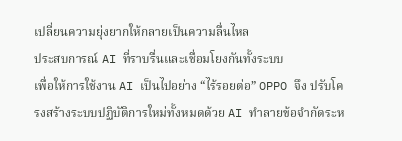เปลี่ยนความยุ่งยากให้กลายเป็นความลื่นไหล
ประสบการณ์ AI ที่ราบรื่นและเชื่อมโยงกันทั้งระบบ
เพื่อให้การใช้งาน AI เป็นไปอย่าง “ไร้รอยต่อ” OPPO จึง ปรับโครงสร้างระบบปฏิบัติการใหม่ทั้งหมดด้วย AI ทำลายข้อจำกัดระห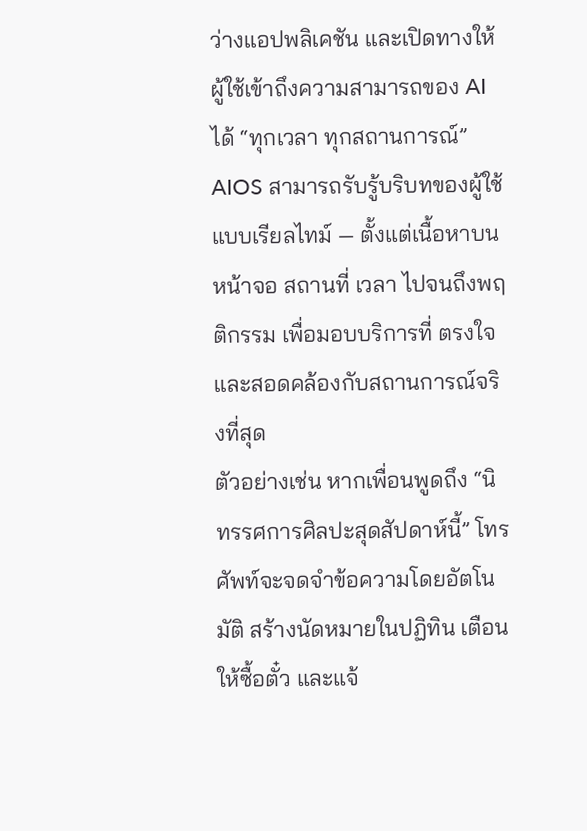ว่างแอปพลิเคชัน และเปิดทางให้ผู้ใช้เข้าถึงความสามารถของ AI ได้ “ทุกเวลา ทุกสถานการณ์”
AIOS สามารถรับรู้บริบทของผู้ใช้แบบเรียลไทม์ — ตั้งแต่เนื้อหาบนหน้าจอ สถานที่ เวลา ไปจนถึงพฤติกรรม เพื่อมอบบริการที่ ตรงใจและสอดคล้องกับสถานการณ์จริงที่สุด
ตัวอย่างเช่น หากเพื่อนพูดถึง “นิทรรศการศิลปะสุดสัปดาห์นี้” โทรศัพท์จะจดจำข้อความโดยอัตโนมัติ สร้างนัดหมายในปฏิทิน เตือนให้ซื้อตั๋ว และแจ้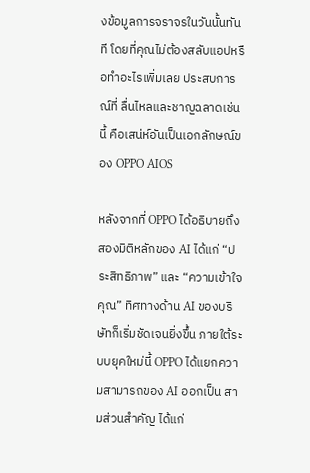งข้อมูลการจราจรในวันนั้นทันที โดยที่คุณไม่ต้องสลับแอปหรือทำอะไรเพิ่มเลย ประสบการณ์ที่ ลื่นไหลและชาญฉลาดเช่นนี้ คือเสน่ห์อันเป็นเอกลักษณ์ของ OPPO AIOS

หลังจากที่ OPPO ได้อธิบายถึงสองมิติหลักของ AI ได้แก่ “ประสิทธิภาพ” และ “ความเข้าใจคุณ” ทิศทางด้าน AI ของบริษัทก็เริ่มชัดเจนยิ่งขึ้น ภายใต้ระบบยุคใหม่นี้ OPPO ได้แยกความสามารถของ AI ออกเป็น สามส่วนสำคัญ ได้แก่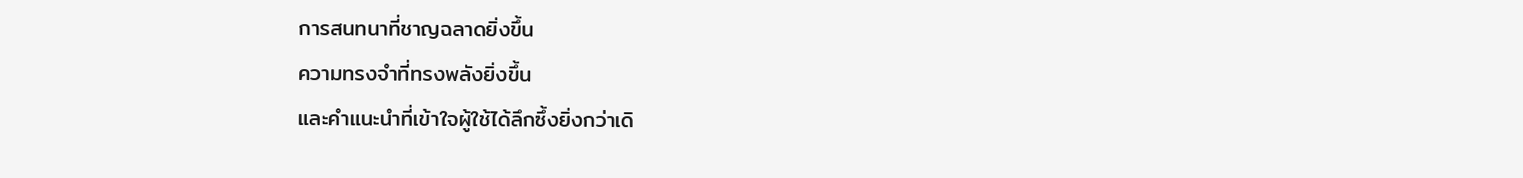การสนทนาที่ชาญฉลาดยิ่งขึ้น
ความทรงจำที่ทรงพลังยิ่งขึ้น
และคำแนะนำที่เข้าใจผู้ใช้ได้ลึกซึ้งยิ่งกว่าเดิ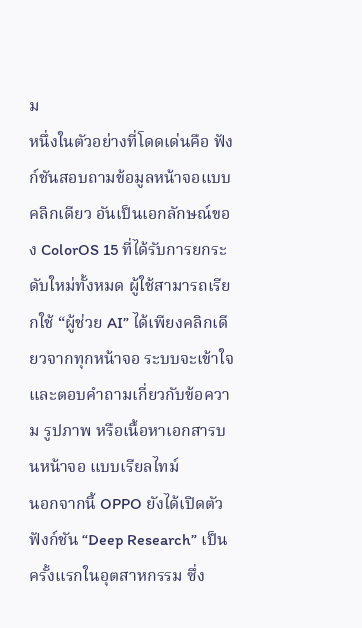ม
หนึ่งในตัวอย่างที่โดดเด่นคือ ฟังก์ชันสอบถามข้อมูลหน้าจอแบบคลิกเดียว อันเป็นเอกลักษณ์ของ ColorOS 15 ที่ได้รับการยกระดับใหม่ทั้งหมด ผู้ใช้สามารถเรียกใช้ “ผู้ช่วย AI” ได้เพียงคลิกเดียวจากทุกหน้าจอ ระบบจะเข้าใจและตอบคำถามเกี่ยวกับข้อความ รูปภาพ หรือเนื้อหาเอกสารบนหน้าจอ แบบเรียลไทม์
นอกจากนี้ OPPO ยังได้เปิดตัว ฟังก์ชัน “Deep Research” เป็นครั้งแรกในอุตสาหกรรม ซึ่ง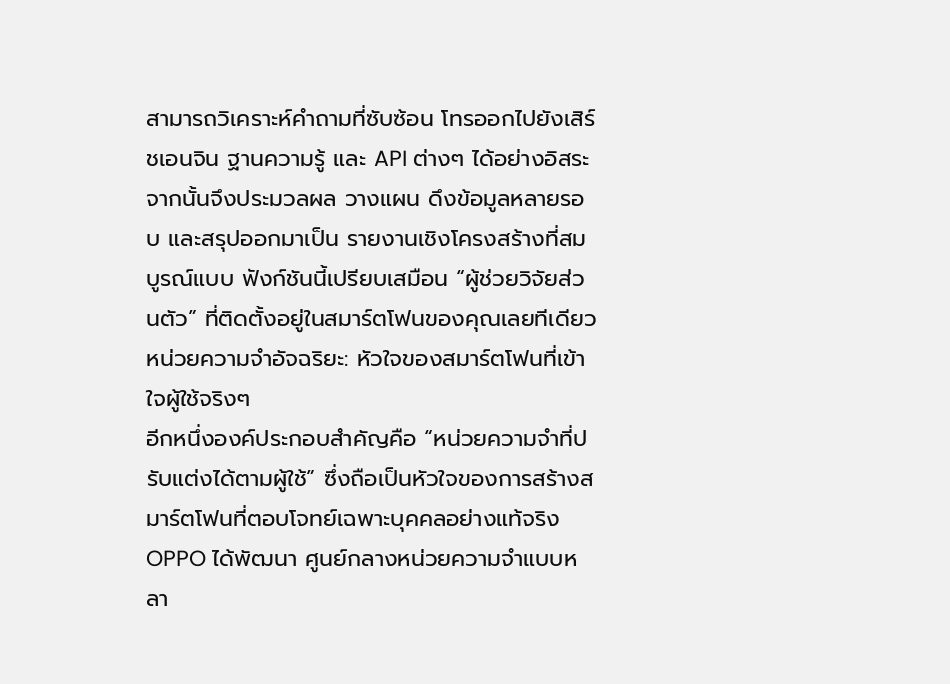สามารถวิเคราะห์คำถามที่ซับซ้อน โทรออกไปยังเสิร์ชเอนจิน ฐานความรู้ และ API ต่างๆ ได้อย่างอิสระ จากนั้นจึงประมวลผล วางแผน ดึงข้อมูลหลายรอบ และสรุปออกมาเป็น รายงานเชิงโครงสร้างที่สมบูรณ์แบบ ฟังก์ชันนี้เปรียบเสมือน “ผู้ช่วยวิจัยส่วนตัว” ที่ติดตั้งอยู่ในสมาร์ตโฟนของคุณเลยทีเดียว
หน่วยความจำอัจฉริยะ: หัวใจของสมาร์ตโฟนที่เข้าใจผู้ใช้จริงๆ
อีกหนึ่งองค์ประกอบสำคัญคือ “หน่วยความจำที่ปรับแต่งได้ตามผู้ใช้” ซึ่งถือเป็นหัวใจของการสร้างสมาร์ตโฟนที่ตอบโจทย์เฉพาะบุคคลอย่างแท้จริง OPPO ได้พัฒนา ศูนย์กลางหน่วยความจำแบบหลา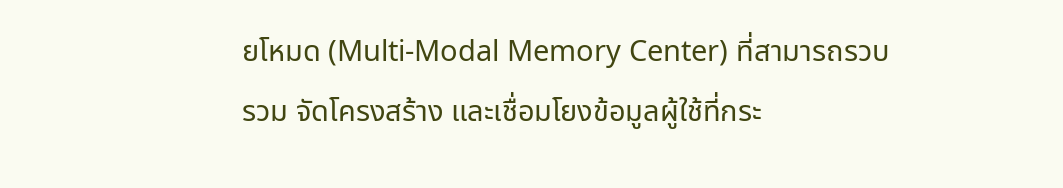ยโหมด (Multi-Modal Memory Center) ที่สามารถรวบรวม จัดโครงสร้าง และเชื่อมโยงข้อมูลผู้ใช้ที่กระ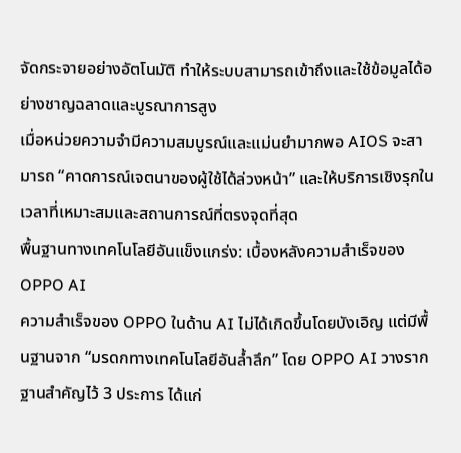จัดกระจายอย่างอัตโนมัติ ทำให้ระบบสามารถเข้าถึงและใช้ข้อมูลได้อย่างชาญฉลาดและบูรณาการสูง
เมื่อหน่วยความจำมีความสมบูรณ์และแม่นยำมากพอ AIOS จะสามารถ “คาดการณ์เจตนาของผู้ใช้ได้ล่วงหน้า” และให้บริการเชิงรุกในเวลาที่เหมาะสมและสถานการณ์ที่ตรงจุดที่สุด
พื้นฐานทางเทคโนโลยีอันแข็งแกร่ง: เบื้องหลังความสำเร็จของ OPPO AI
ความสำเร็จของ OPPO ในด้าน AI ไม่ได้เกิดขึ้นโดยบังเอิญ แต่มีพื้นฐานจาก “มรดกทางเทคโนโลยีอันล้ำลึก” โดย OPPO AI วางรากฐานสำคัญไว้ 3 ประการ ได้แก่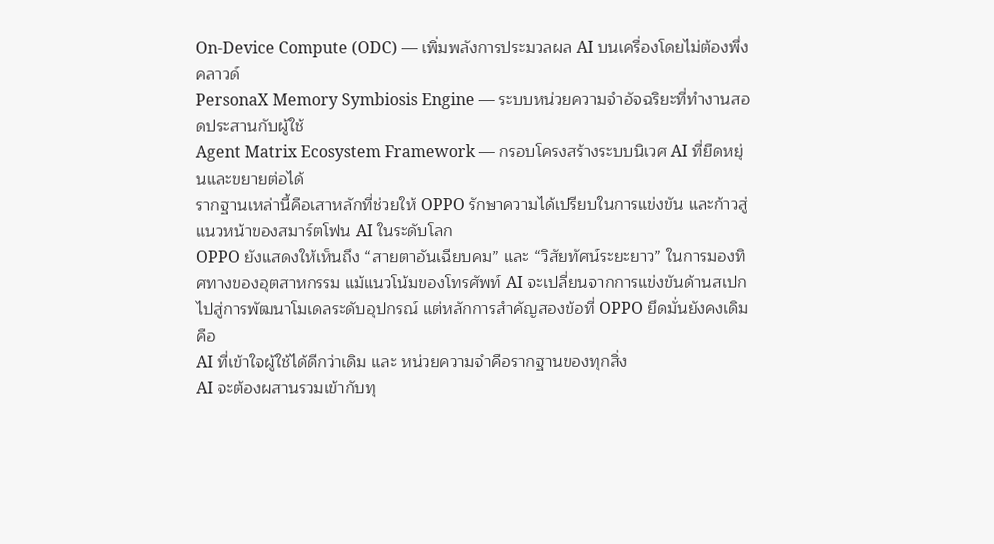On-Device Compute (ODC) — เพิ่มพลังการประมวลผล AI บนเครื่องโดยไม่ต้องพึ่งคลาวด์
PersonaX Memory Symbiosis Engine — ระบบหน่วยความจำอัจฉริยะที่ทำงานสอดประสานกับผู้ใช้
Agent Matrix Ecosystem Framework — กรอบโครงสร้างระบบนิเวศ AI ที่ยืดหยุ่นและขยายต่อได้
รากฐานเหล่านี้คือเสาหลักที่ช่วยให้ OPPO รักษาความได้เปรียบในการแข่งขัน และก้าวสู่แนวหน้าของสมาร์ตโฟน AI ในระดับโลก
OPPO ยังแสดงให้เห็นถึง “สายตาอันเฉียบคม” และ “วิสัยทัศน์ระยะยาว” ในการมองทิศทางของอุตสาหกรรม แม้แนวโน้มของโทรศัพท์ AI จะเปลี่ยนจากการแข่งขันด้านสเปกไปสู่การพัฒนาโมเดลระดับอุปกรณ์ แต่หลักการสำคัญสองข้อที่ OPPO ยึดมั่นยังคงเดิม คือ
AI ที่เข้าใจผู้ใช้ได้ดีกว่าเดิม และ หน่วยความจำคือรากฐานของทุกสิ่ง
AI จะต้องผสานรวมเข้ากับทุ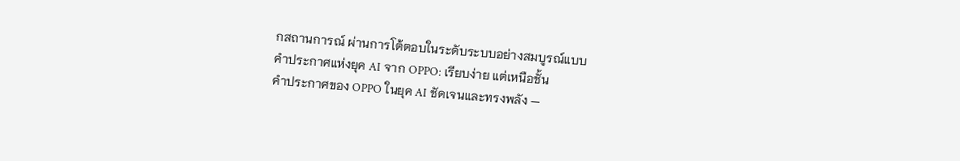กสถานการณ์ ผ่านการโต้ตอบในระดับระบบอย่างสมบูรณ์แบบ
คำประกาศแห่งยุค AI จาก OPPO: เรียบง่าย แต่เหนือชั้น
คำประกาศของ OPPO ในยุค AI ชัดเจนและทรงพลัง —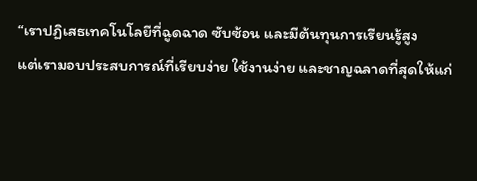“เราปฏิเสธเทคโนโลยีที่ฉูดฉาด ซับซ้อน และมีต้นทุนการเรียนรู้สูง
แต่เรามอบประสบการณ์ที่เรียบง่าย ใช้งานง่าย และชาญฉลาดที่สุดให้แก่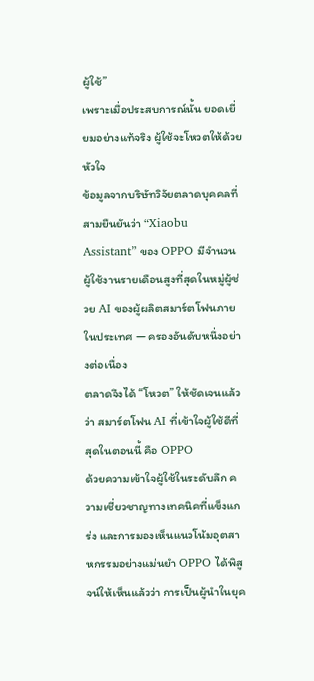ผู้ใช้”
เพราะเมื่อประสบการณ์นั้น ยอดเยี่ยมอย่างแท้จริง ผู้ใช้จะโหวตให้ด้วยหัวใจ
ข้อมูลจากบริษัทวิจัยตลาดบุคคลที่สามยืนยันว่า “Xiaobu Assistant” ของ OPPO มีจำนวนผู้ใช้งานรายเดือนสูงที่สุดในหมู่ผู้ช่วย AI ของผู้ผลิตสมาร์ตโฟนภายในประเทศ — ครองอันดับหนึ่งอย่างต่อเนื่อง
ตลาดจึงได้ “โหวต” ให้ชัดเจนแล้วว่า สมาร์ตโฟน AI ที่เข้าใจผู้ใช้ดีที่สุดในตอนนี้ คือ OPPO
ด้วยความเข้าใจผู้ใช้ในระดับลึก ความเชี่ยวชาญทางเทคนิคที่แข็งแกร่ง และการมองเห็นแนวโน้มอุตสาหกรรมอย่างแม่นยำ OPPO ได้พิสูจน์ให้เห็นแล้วว่า การเป็นผู้นำในยุค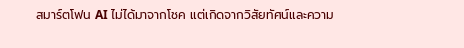สมาร์ตโฟน AI ไม่ได้มาจากโชค แต่เกิดจากวิสัยทัศน์และความ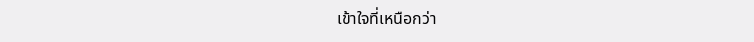เข้าใจที่เหนือกว่า